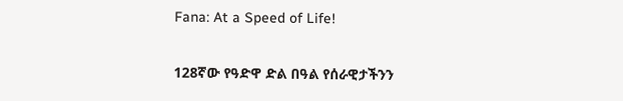Fana: At a Speed of Life!

128ኛው የዓድዋ ድል በዓል የሰራዊታችንን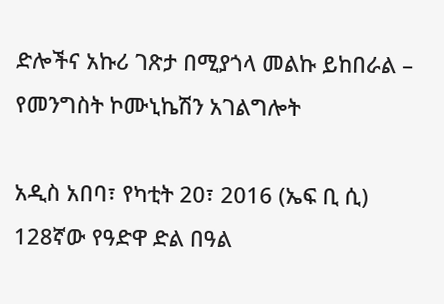ድሎችና አኩሪ ገጽታ በሚያጎላ መልኩ ይከበራል – የመንግስት ኮሙኒኬሽን አገልግሎት

አዲስ አበባ፣ የካቲት 20፣ 2016 (ኤፍ ቢ ሲ) 128ኛው የዓድዋ ድል በዓል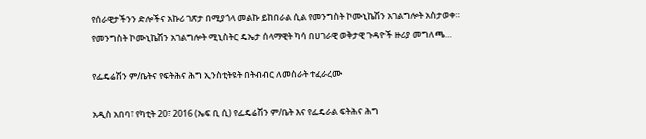የሰራዊታችንን ድሎችና አኩሪ ገጽታ በሚያጎላ መልኩ ይከበራል ሲል የመንግስት ኮሙኒኬሽን አገልግሎት አስታወቀ። የመንግስት ኮሙኒኬሽን አገልግሎት ሚኒስትር ዴኤታ ሰላማዊት ካሳ በሀገራዊ ወቅታዊ ጉዳዮች ዙሪያ መግለጫ…

የፌዴሬሽን ም/ቤትና የፍትሕና ሕግ ኢንስቲትዩት በትብብር ለመስራት ተፈራረሙ

አዲስ አበባ፣ የካቲት 20፣ 2016 (ኤፍ ቢ ሲ) የፌዴሬሽን ም/ቤት እና የፌዴራል ፍትሕና ሕግ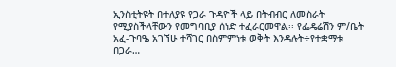ኢንስቲትዩት በተለያዩ የጋራ ጉዳዮች ላይ በትብብር ለመስራት የሚያስችላቸውን የመግባቢያ ሰነድ ተፈራርመዋል፡፡ የፌዴሬሽን ም/ቤት አፈ-ጉባዔ አገኘሁ ተሻገር በስምምነቱ ወቅት እንዳሉት÷የተቋማቱ በጋራ…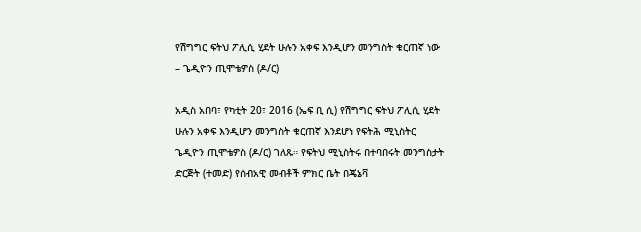የሽግግር ፍትህ ፖሊሲ ሂደት ሁሉን አቀፍ እንዲሆን መንግስት ቁርጠኛ ነው – ጌዲዮን ጢሞቴዎስ (ዶ/ር)

አዲስ አበባ፣ የካቲት 20፣ 2016 (ኤፍ ቢ ሲ) የሽግግር ፍትህ ፖሊሲ ሂደት ሁሉን አቀፍ እንዲሆን መንግስት ቁርጠኛ እንደሆነ የፍትሕ ሚኒስትር ጌዲዮን ጢሞቴዎስ (ዶ/ር) ገለጹ። የፍትህ ሚኒስትሩ በተባበሩት መንግስታት ድርጅት (ተመድ) የሰብአዊ መብቶች ምክር ቤት በጄኔቫ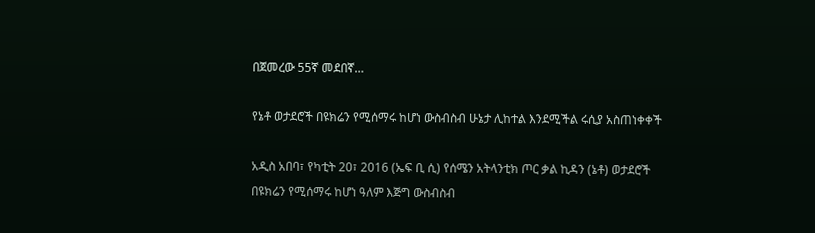በጀመረው 55ኛ መደበኛ…

የኔቶ ወታደሮች በዩክሬን የሚሰማሩ ከሆነ ውስብስብ ሁኔታ ሊከተል እንደሚችል ሩሲያ አስጠነቀቀች

አዲስ አበባ፣ የካቲት 20፣ 2016 (ኤፍ ቢ ሲ) የሰሜን አትላንቲክ ጦር ቃል ኪዳን (ኔቶ) ወታደሮች በዩክሬን የሚሰማሩ ከሆነ ዓለም እጅግ ውስብስብ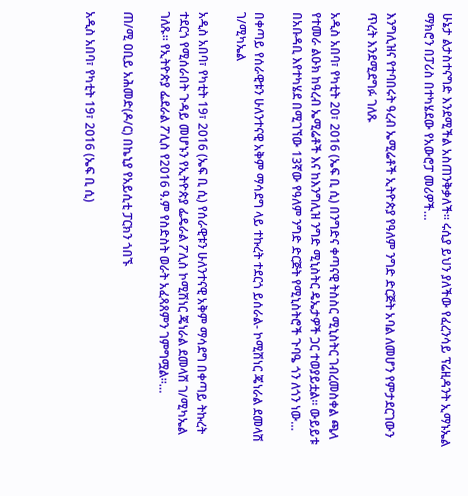ሁኔታ ልታስተናግድ እንደሚችል አስጠንቅቃለች። ሩሲያ ይህን ያለችው የፈረንሳይ ፕሬዚዳንት ኢማኑኤል ማክሮን በፓሪስ በተካሄደው የአውሮፓ መሪዎች…

እንግሊዝና የተባበሩት ዓረብ ኤሚሬቶች ኢትዮጵያ የዓለም ንግድ ድርጅት አባል ለመሆን የምታደርገውን ጥረት እንደሚደግፉ ገለጹ

አዲስ አበባ፣ የካቲት 20፣ 2016 (ኤፍ ቢ ሲ) በንግድና ቀጣናዊ ትስስር ሚኒስትር ገብረመስቀል ጫላ የተመራ ልዑክ ከዓረብ ኤሚሬቶች እና ከእንግሊዝ ንግድ ሚኒስትር ዴኤታዎች ጋር ተወያይቷል፡፡ ውይይቱ በአቡዳቢ እየተካሄደ በሚገኘው 13ኛው የዓለም ንግድ ድርጅት የሚኒስትሮች ጉባዔ ጎን ለጎን ነው…

በቀጣይ የሰራዊቱን ሁለንተናዊ አቅም ማሳደግ ላይ ተኩረት ተደርጎ ይሰራል- ኮሚሽነር ጄነራል ደመላሽ ገ/ሚካኤል

አዲስ አበባ፣ የካቲት 19፣ 2016 (ኤፍ ቢ ሲ) የሰራዊቱን ሁለንተናዊ አቅም ማሳደግ በቀጣይ ትኩረት ተደርጎ የሚሰራበት ጉዳይ መሆኑን የኢትዮጵያ ፌዴራል ፖሊስ ኮሚሽነር ጄነራል ደመላሽ ገ/ሚካኤል ገለጹ፡፡ የኢትዮጵያ ፌደራል ፖሊስ የ2016 ዓ.ም የስድስት ወራት አፈጻጸምን ገምግሟል፡፡…

ጠ/ሚ ዐቢይ አሕመድ(ዶ/ር) በኬኒያ የአይሲቲ ፓርክን ጎበኙ

አዲስ አበባ፣ የካቲት 19፣ 2016 (ኤፍ ቢ ሲ)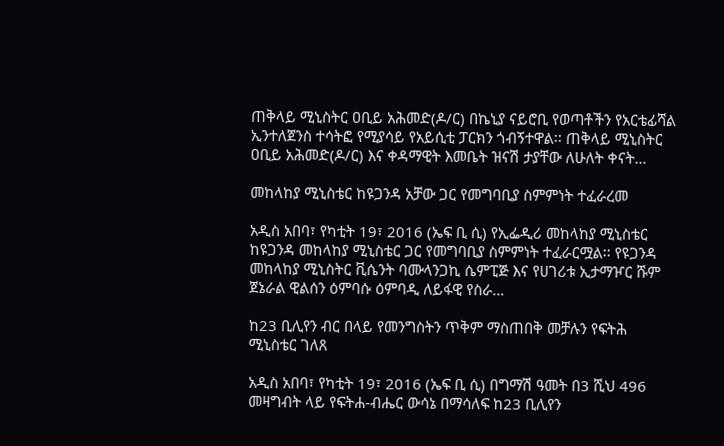ጠቅላይ ሚኒስትር ዐቢይ አሕመድ(ዶ/ር) በኬኒያ ናይሮቢ የወጣቶችን የአርቴፊሻል ኢንተለጀንስ ተሳትፎ የሚያሳይ የአይሲቲ ፓርክን ጎብኝተዋል፡፡ ጠቅላይ ሚኒስትር ዐቢይ አሕመድ(ዶ/ር) እና ቀዳማዊት እመቤት ዝናሽ ታያቸው ለሁለት ቀናት…

መከላከያ ሚኒስቴር ከዩጋንዳ አቻው ጋር የመግባቢያ ስምምነት ተፈራረመ

አዲስ አበባ፣ የካቲት 19፣ 2016 (ኤፍ ቢ ሲ) የኢፌዲሪ መከላከያ ሚኒስቴር ከዩጋንዳ መከላከያ ሚኒስቴር ጋር የመግባቢያ ስምምነት ተፈራርሟል፡፡ የዩጋንዳ መከላከያ ሚኒስትር ቪሴንት ባሙላንጋኪ ሴምፒጅ እና የሀገሪቱ ኢታማዦር ሹም ጀኔራል ዊልሰን ዕምባሱ ዕምባዲ ለይፋዊ የስራ…

ከ23 ቢሊየን ብር በላይ የመንግስትን ጥቅም ማስጠበቅ መቻሉን የፍትሕ ሚኒስቴር ገለጸ

አዲስ አበባ፣ የካቲት 19፣ 2016 (ኤፍ ቢ ሲ) በግማሽ ዓመት በ3 ሺህ 496 መዛግብት ላይ የፍትሐ-ብሔር ውሳኔ በማሳለፍ ከ23 ቢሊየን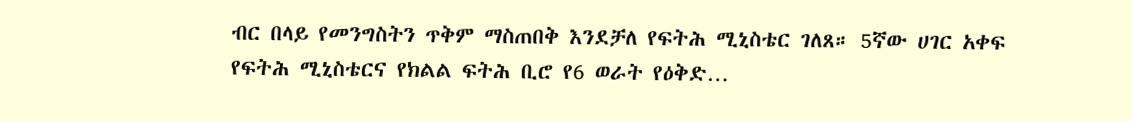ብር በላይ የመንግስትን ጥቅም ማስጠበቅ እንደቻለ የፍትሕ ሚኒስቴር ገለጸ። 5ኛው ሀገር አቀፍ የፍትሕ ሚኒስቴርና የክልል ፍትሕ ቢሮ የ6 ወራት የዕቅድ…